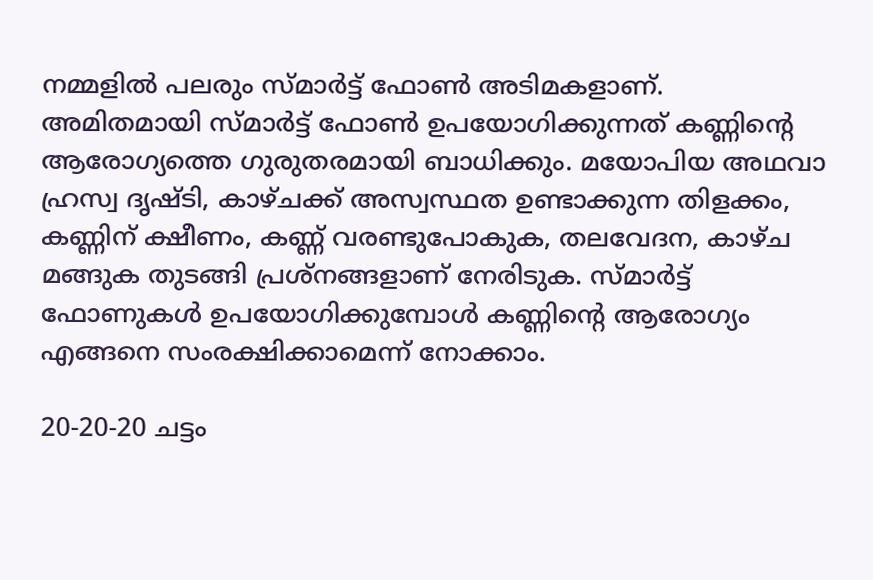നമ്മളിൽ പലരും സ്മാർട്ട് ഫോൺ അടിമകളാണ്. അമിതമായി സ്മാർട്ട് ഫോൺ ഉപയോഗിക്കുന്നത് കണ്ണിന്റെ ആരോഗ്യത്തെ ഗുരുതരമായി ബാധിക്കും. മയോപിയ അഥവാ ഹ്രസ്വ ദൃഷ്ടി, കാഴ്ചക്ക് അസ്വസ്ഥത ഉണ്ടാക്കുന്ന തിളക്കം, കണ്ണിന് ക്ഷീണം, കണ്ണ് വരണ്ടുപോകുക, തലവേദന, കാഴ്ച മങ്ങുക തുടങ്ങി പ്രശ്നങ്ങളാണ് നേരിടുക. സ്മാർട്ട് ഫോണുകൾ ഉപയോഗിക്കുമ്പോൾ കണ്ണിന്റെ ആരോഗ്യം എങ്ങനെ സംരക്ഷിക്കാമെന്ന് നോക്കാം.

20-20-20 ചട്ടം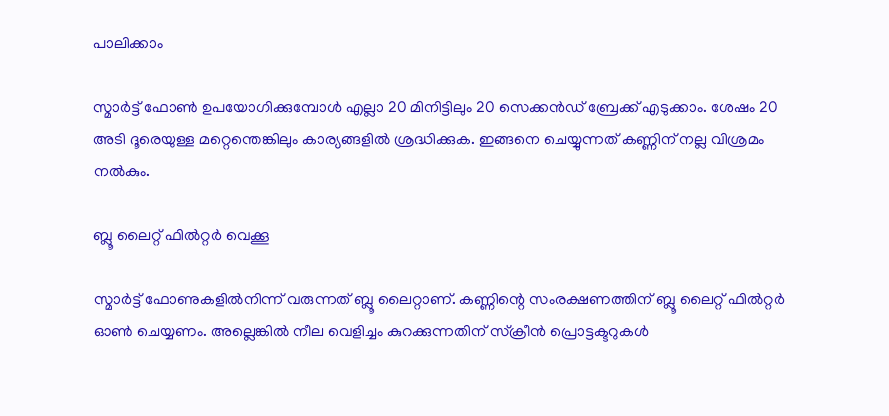പാലിക്കാം

സ്മാർട്ട് ഫോൺ ഉപയോഗിക്കുമ്പോൾ എല്ലാ 20 മിനിട്ടിലും 20 സെക്കൻഡ് ബ്രേക്ക് എടുക്കാം. ശേഷം 20 അടി ദൂരെയുള്ള മറ്റെന്തെങ്കിലും കാര്യങ്ങളിൽ ശ്രദ്ധിക്കുക. ഇങ്ങനെ ചെയ്യുന്നത് കണ്ണിന് നല്ല വിശ്രമം നൽകും.

ബ്ലൂ ലൈറ്റ് ഫിൽറ്റർ വെക്കൂ

സ്മാർട്ട് ഫോണുകളിൽനിന്ന് വരുന്നത് ബ്ലൂ ലൈറ്റാണ്. കണ്ണിന്റെ സംരക്ഷണത്തിന് ബ്ലൂ ലൈറ്റ് ഫിൽറ്റർ ഓൺ ചെയ്യണം. അല്ലെങ്കിൽ നീല വെളിച്ചം കുറക്കുന്നതിന് സ്ക്രീൻ പ്രൊട്ടക്ടറുകൾ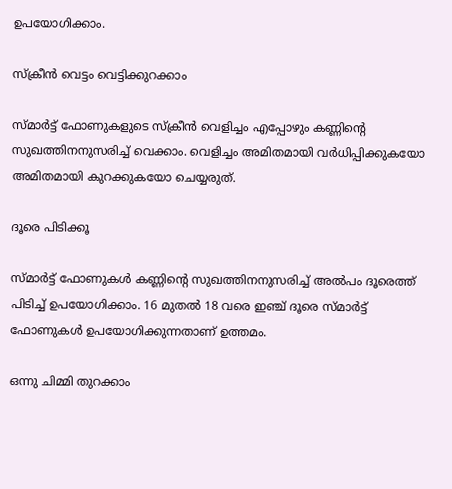ഉപയോഗിക്കാം.

സ്ക്രീൻ വെട്ടം വെട്ടിക്കുറക്കാം

സ്മാർട്ട് ഫോണുകളുടെ സ്ക്രീൻ വെളിച്ചം എപ്പോഴും കണ്ണിന്റെ സുഖത്തിനനുസരിച്ച് വെക്കാം. വെളിച്ചം അമിതമായി വർധിപ്പിക്കുകയോ അമിതമായി കുറക്കുകയോ ചെയ്യരുത്.

ദൂരെ പിടിക്കൂ

സ്മാർട്ട് ഫോണുകൾ കണ്ണിന്റെ സുഖത്തിനനുസരിച്ച് അൽപം ദൂരെത്ത് പിടിച്ച് ഉപയോഗിക്കാം. 16 മുതൽ 18 വരെ ഇഞ്ച് ദൂരെ സ്മാർട്ട് ഫോണുകൾ ഉപയോഗിക്കുന്നതാണ് ഉത്തമം.

ഒന്നു ചിമ്മി തുറക്കാം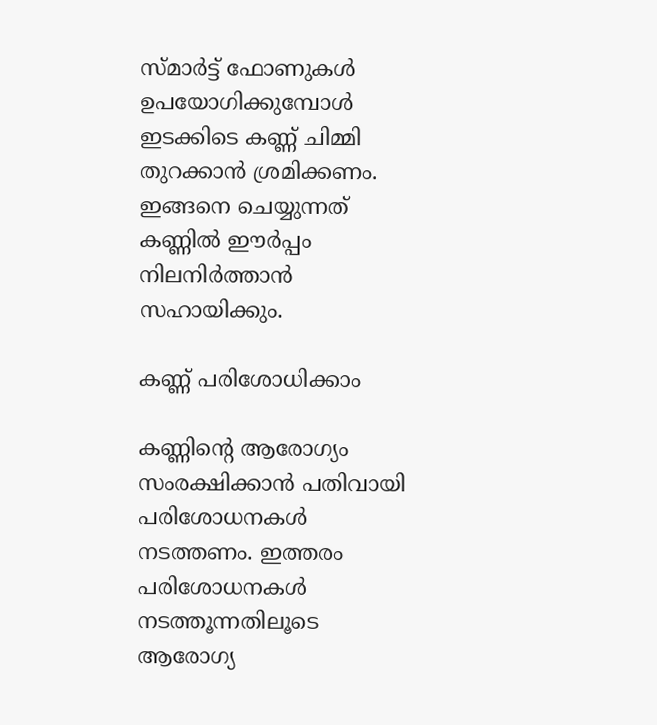സ്മാർട്ട് ഫോണുകൾ ഉപയോഗിക്കുമ്പോൾ ഇടക്കിടെ കണ്ണ് ചിമ്മി തുറക്കാൻ ശ്രമിക്കണം. ഇങ്ങനെ ചെയ്യുന്നത് കണ്ണിൽ ഈർപ്പം നിലനിർത്താൻ സഹായിക്കും.

കണ്ണ് പരിശോധിക്കാം

കണ്ണിന്റെ ആരോഗ്യം സംരക്ഷിക്കാൻ പതിവായി പരിശോധനകൾ നടത്തണം. ഇത്തരം പരിശോധനകൾ നടത്തൂന്നതിലൂടെ ആരോഗ്യ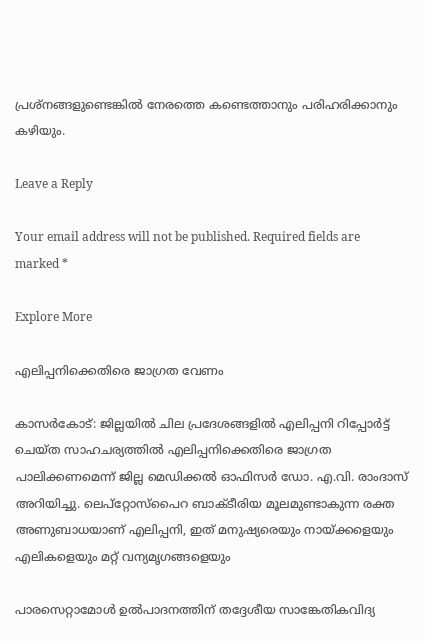പ്രശ്നങ്ങളുണ്ടെങ്കിൽ നേരത്തെ കണ്ടെത്താനും പരിഹരിക്കാനും കഴിയും.

Leave a Reply

Your email address will not be published. Required fields are marked *

Explore More

എലിപ്പനിക്കെതിരെ ജാഗ്രത വേണം

കാസർകോട്: ജില്ലയിൽ ചില പ്രദേശങ്ങളിൽ എലിപ്പനി റിപ്പോർട്ട് ചെയ്ത സാഹചര്യത്തിൽ എലിപ്പനിക്കെതിരെ ജാഗ്രത പാലിക്കണമെന്ന് ജില്ല മെഡിക്കൽ ഓഫിസർ ഡോ. എ.വി. രാംദാസ് അറിയിച്ചു. ലെപ്‌റ്റോസ്‌പൈറ ബാക്ടീരിയ മൂലമുണ്ടാകുന്ന രക്ത അണുബാധയാണ് എലിപ്പനി, ഇത് മനുഷ്യരെയും നായ്ക്കളെയും എലികളെയും മറ്റ് വന്യമൃഗങ്ങളെയും

പാരസെറ്റാമോൾ ഉൽപാദനത്തിന് തദ്ദേശീയ സാങ്കേതികവിദ്യ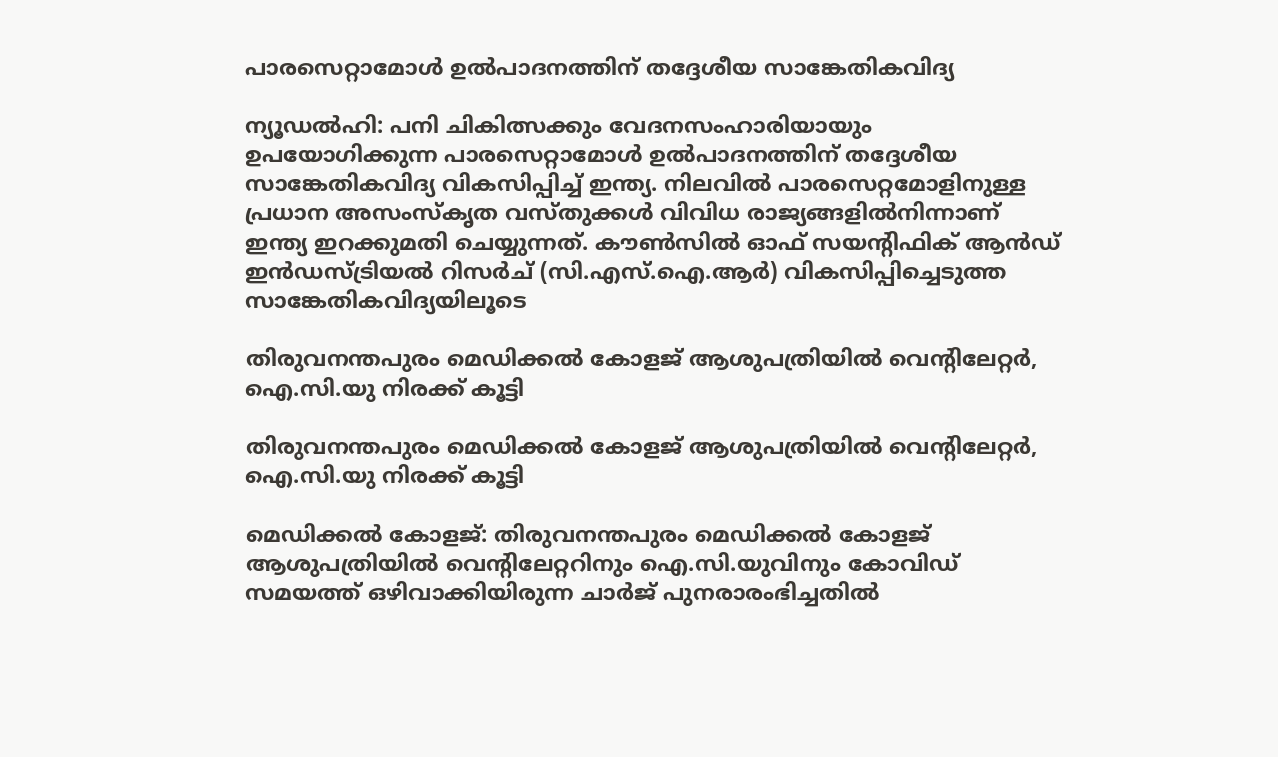പാരസെറ്റാമോൾ ഉൽപാദനത്തിന് തദ്ദേശീയ സാങ്കേതികവിദ്യ

ന്യൂഡൽഹി: പനി ചികിത്സക്കും വേദനസംഹാരിയായും ഉപയോഗിക്കുന്ന പാരസെറ്റാമോൾ ഉൽപാദനത്തിന് തദ്ദേശീയ സാങ്കേതികവിദ്യ വികസിപ്പിച്ച് ഇന്ത്യ. നിലവിൽ പാരസെറ്റമോളിനുള്ള പ്രധാന അസംസ്‌കൃത വസ്തുക്കൾ വിവിധ രാജ്യങ്ങളിൽനിന്നാണ് ഇന്ത്യ ഇറക്കുമതി ചെയ്യുന്നത്. കൗൺസിൽ ഓഫ് സയന്റിഫിക് ആൻഡ് ഇൻഡസ്ട്രിയൽ റിസർച് (സി.എസ്.ഐ.ആർ) വികസിപ്പിച്ചെടുത്ത സാങ്കേതികവിദ്യയിലൂടെ

തിരുവനന്തപുരം മെഡിക്കല്‍ കോളജ് ആശുപത്രിയില്‍ വെന്റിലേറ്റർ, ഐ.സി.യു നിരക്ക് കൂട്ടി

തിരുവനന്തപുരം മെഡിക്കല്‍ കോളജ് ആശുപത്രിയില്‍ വെന്റിലേറ്റർ, ഐ.സി.യു നിരക്ക് കൂട്ടി

മെഡിക്കല്‍ കോളജ്: തിരുവനന്തപുരം മെഡിക്കല്‍ കോളജ് ആശുപത്രിയില്‍ വെന്റിലേറ്ററിനും ഐ.സി.യുവിനും കോവിഡ് സമയത്ത് ഒഴിവാക്കിയിരുന്ന ചാര്‍ജ് പുനരാരംഭിച്ചതില്‍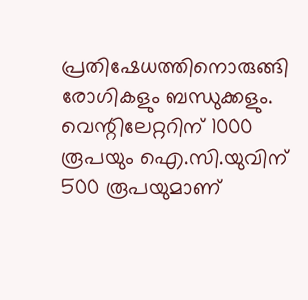പ്രതിഷേധത്തിനൊരുങ്ങി രോഗികളും ബന്ധുക്കളും. വെന്റിലേറ്ററിന് 1000 രൂപയും ഐ.സി.യുവിന് 500 രൂപയുമാണ്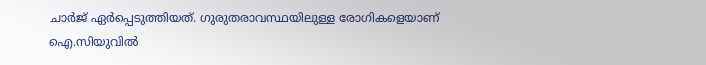ചാര്‍ജ് ഏര്‍പ്പെടുത്തിയത്. ഗുരുതരാവസ്ഥയിലുള്ള രോഗികളെയാണ് ഐ.സിയുവില്‍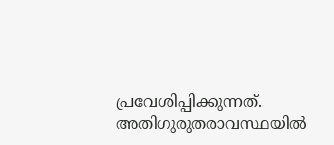പ്രവേശിപ്പിക്കുന്നത്. അതിഗുരുതരാവസ്ഥയില്‍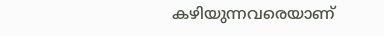കഴിയുന്നവരെയാണ്